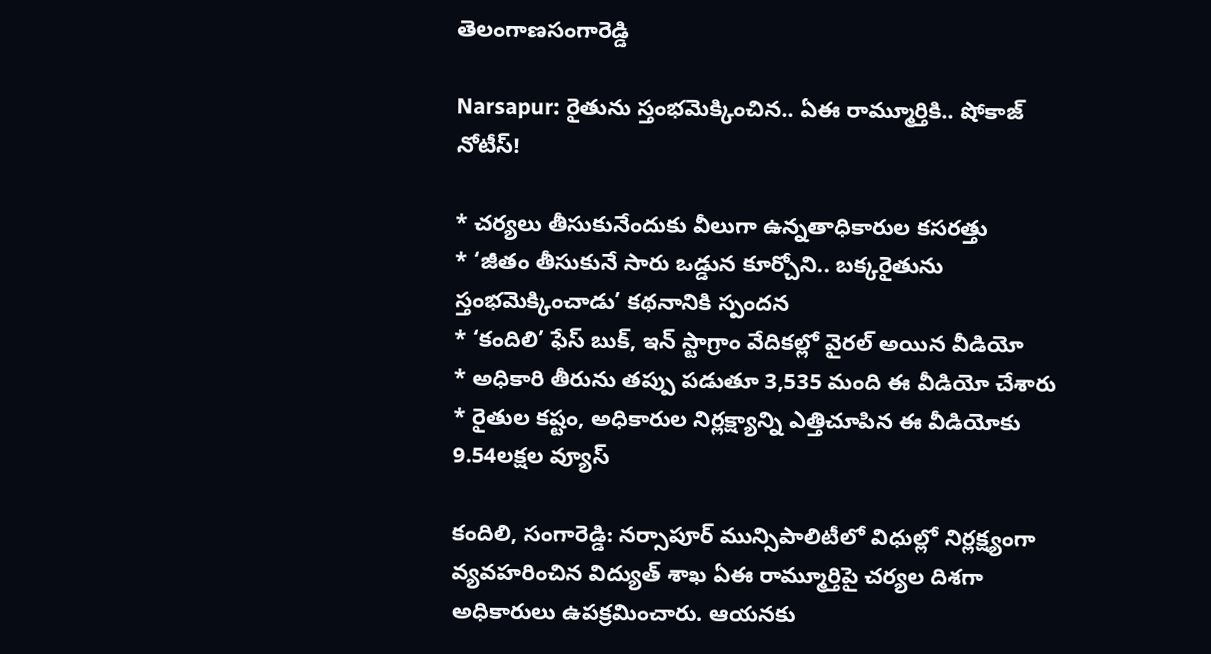తెలంగాణసంగారెడ్డి

Narsapur: రైతును స్తంభమెక్కించిన.. ఏఈ రామ్మూర్తికి.. షోకాజ్ నోటీస్!

* చర్యలు తీసుకునేందుకు వీలుగా ఉన్నతాధికారుల కసరత్తు
* ‘జీతం తీసుకునే సారు ఒడ్డున కూర్చోని.. బక్కరైతును స్తంభమెక్కించాడు’ కథనానికి స్పందన
* ‘కందిలి’ ఫేస్ బుక్, ఇన్ స్టాగ్రాం వేదికల్లో వైరల్ అయిన వీడియో
* అధికారి తీరును తప్పు పడుతూ 3,535 మంది ఈ వీడియో చేశారు
* రైతుల కష్టం, అధికారుల నిర్లక్ష్యాన్ని ఎత్తిచూపిన ఈ వీడియోకు 9.54లక్షల వ్యూస్

కందిలి, సంగారెడ్డి: నర్సాపూర్ మున్సిపాలిటీలో విధుల్లో నిర్లక్ష్యంగా వ్యవహరించిన విద్యుత్ శాఖ ఏఈ రామ్మూర్తిపై చర్యల దిశగా అధికారులు ఉపక్రమించారు. ఆయనకు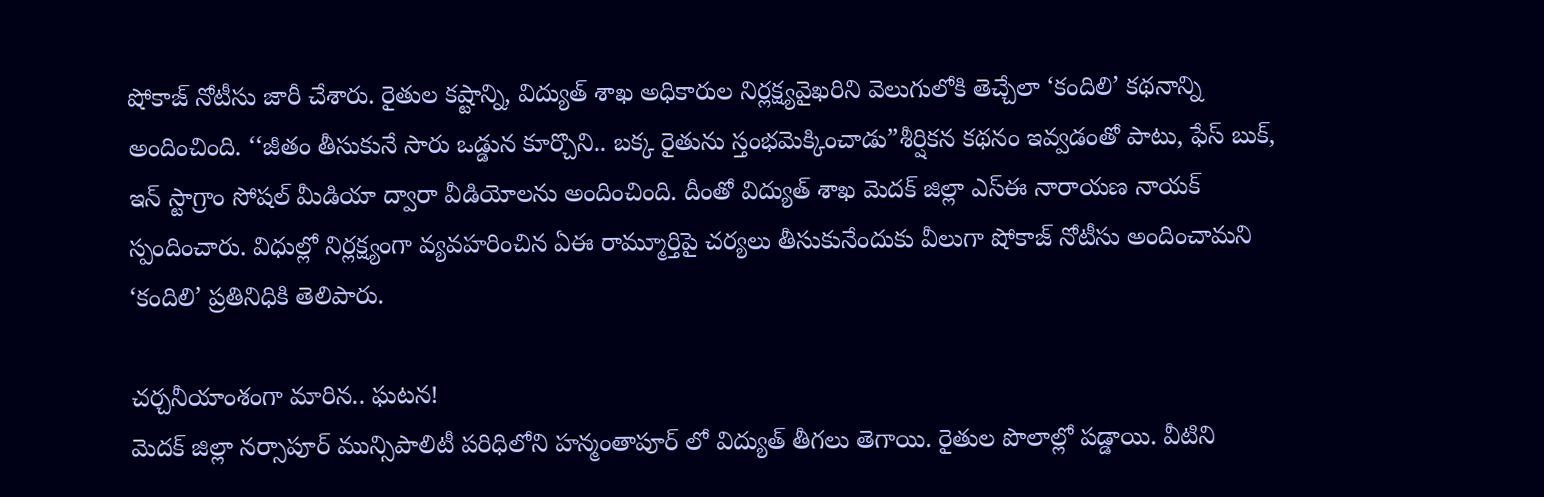షోకాజ్ నోటీసు జారీ చేశారు. రైతుల కష్టాన్ని, విద్యుత్ శాఖ అధికారుల నిర్లక్ష్యవైఖరిని వెలుగులోకి తెచ్చేలా ‘కందిలి’ కథనాన్ని అందించింది. ‘‘జీతం తీసుకునే సారు ఒడ్డున కూర్చొని.. బక్క రైతును స్తంభమెక్కించాడు”శీర్షికన కథనం ఇవ్వడంతో పాటు, ఫేస్ బుక్, ఇన్ స్టాగ్రాం సోషల్ మీడియా ద్వారా వీడియోలను అందించింది. దీంతో విద్యుత్ శాఖ మెదక్ జిల్లా ఎస్ఈ నారాయణ నాయక్ స్పందించారు. విధుల్లో నిర్లక్ష్యంగా వ్యవహరించిన ఏఈ రామ్మూర్తిపై చర్యలు తీసుకునేందుకు వీలుగా షోకాజ్ నోటీసు అందించామని ‘కందిలి’ ప్రతినిధికి తెలిపారు.

చర్చనీయాంశంగా మారిన.. ఘటన!
మెదక్ జిల్లా నర్సాపూర్ మున్సిపాలిటీ పరిధిలోని హన్మంతాపూర్ లో విద్యుత్ తీగలు తెగాయి. రైతుల పొలాల్లో పడ్డాయి. వీటిని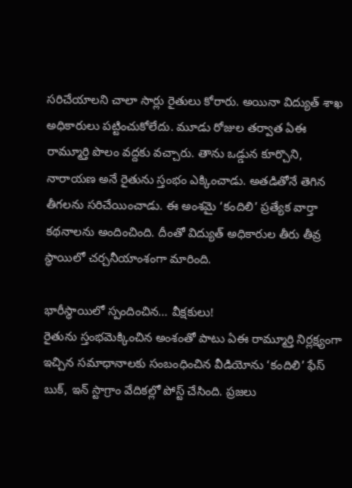సరిచేయాలని చాలా సార్లు రైతులు కోరారు. అయినా విద్యుత్ శాఖ అధికారులు పట్టించుకోలేదు. మూడు రోజుల తర్వాత ఏఈ రామ్మూర్తి పొలం వద్దకు వచ్చారు. తాను ఒడ్డున కూర్చొని, నారాయణ అనే రైతును స్తంభం ఎక్కించాడు. అతడితోనే తెగిన తీగలను సరిచేయించాడు. ఈ అంశమై ‘కందిలి’ ప్రత్యేక వార్తా కథనాలను అందించింది. దీంతో విద్యుత్ అధికారుల తీరు తీవ్ర స్థాయిలో చర్చనీయాంశంగా మారింది.

భారీస్థాయిలో స్పందించిన… వీక్షకులు!
రైతును స్తంభమెక్కించిన అంశంతో పాటు ఏఈ రామ్మూర్తి నిర్లక్ష్యంగా ఇచ్చిన సమాధానాలకు సంబంధించిన వీడియోను ‘కందిలి’ ఫేస్ బుక్, ఇన్ స్టాగ్రాం వేదికల్లో పోస్ట్ చేసింది. ప్రజలు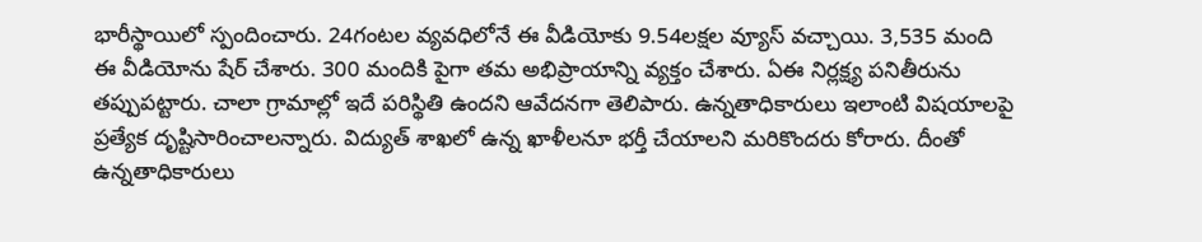భారీస్థాయిలో స్పందించారు. 24గంటల వ్యవధిలోనే ఈ వీడియోకు 9.54లక్షల వ్యూస్ వచ్చాయి. 3,535 మంది ఈ వీడియోను షేర్ చేశారు. 300 మందికి పైగా తమ అభిప్రాయాన్ని వ్యక్తం చేశారు. ఏఈ నిర్లక్ష్య పనితీరును తప్పుపట్టారు. చాలా గ్రామాల్లో ఇదే పరిస్థితి ఉందని ఆవేదనగా తెలిపారు. ఉన్నతాధికారులు ఇలాంటి విషయాలపై ప్రత్యేక దృష్టిసారించాలన్నారు. విద్యుత్ శాఖలో ఉన్న ఖాళీలనూ భర్తీ చేయాలని మరికొందరు కోరారు. దీంతో ఉన్నతాధికారులు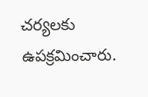చర్యలకు ఉపక్రమించారు.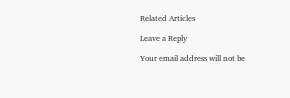Related Articles

Leave a Reply

Your email address will not be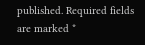published. Required fields are marked *